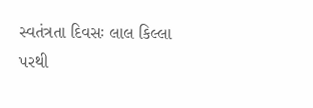સ્વતંત્રતા દિવસઃ લાલ કિલ્લા પરથી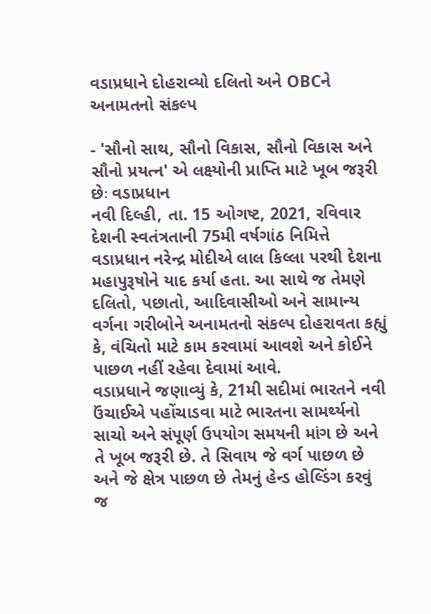વડાપ્રધાને દોહરાવ્યો દલિતો અને OBCને અનામતનો સંકલ્પ

- 'સૌનો સાથ, સૌનો વિકાસ, સૌનો વિકાસ અને સૌનો પ્રયત્ન' એ લક્ષ્યોની પ્રાપ્તિ માટે ખૂબ જરૂરી છેઃ વડાપ્રધાન
નવી દિલ્હી, તા. 15 ઓગષ્ટ, 2021, રવિવાર
દેશની સ્વતંત્રતાની 75મી વર્ષગાંઠ નિમિત્તે વડાપ્રધાન નરેન્દ્ર મોદીએ લાલ કિલ્લા પરથી દેશના મહાપુરૂષોને યાદ કર્યા હતા. આ સાથે જ તેમણે દલિતો, પછાતો, આદિવાસીઓ અને સામાન્ય વર્ગના ગરીબોને અનામતનો સંકલ્પ દોહરાવતા કહ્યું કે, વંચિતો માટે કામ કરવામાં આવશે અને કોઈને પાછળ નહીં રહેવા દેવામાં આવે.
વડાપ્રધાને જણાવ્યું કે, 21મી સદીમાં ભારતને નવી ઉંચાઈએ પહોંચાડવા માટે ભારતના સામર્થ્યનો સાચો અને સંપૂર્ણ ઉપયોગ સમયની માંગ છે અને તે ખૂબ જરૂરી છે. તે સિવાય જે વર્ગ પાછળ છે અને જે ક્ષેત્ર પાછળ છે તેમનું હેન્ડ હોલ્ડિંગ કરવું જ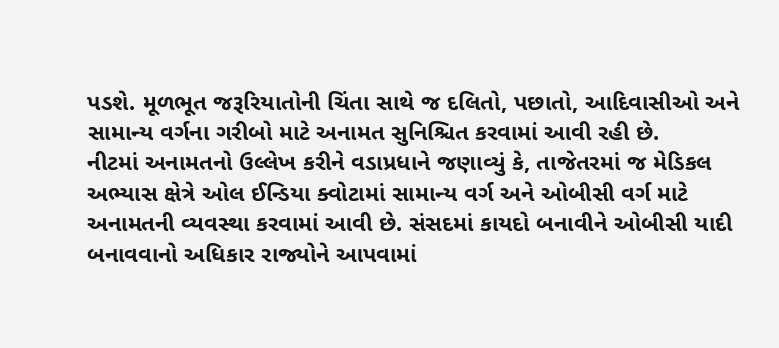પડશે. મૂળભૂત જરૂરિયાતોની ચિંતા સાથે જ દલિતો, પછાતો, આદિવાસીઓ અને સામાન્ય વર્ગના ગરીબો માટે અનામત સુનિશ્ચિત કરવામાં આવી રહી છે.
નીટમાં અનામતનો ઉલ્લેખ કરીને વડાપ્રધાને જણાવ્યું કે, તાજેતરમાં જ મેડિકલ અભ્યાસ ક્ષેત્રે ઓલ ઈન્ડિયા ક્વોટામાં સામાન્ય વર્ગ અને ઓબીસી વર્ગ માટે અનામતની વ્યવસ્થા કરવામાં આવી છે. સંસદમાં કાયદો બનાવીને ઓબીસી યાદી બનાવવાનો અધિકાર રાજ્યોને આપવામાં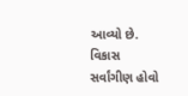આવ્યો છે. વિકાસ સર્વાંગીણ હોવો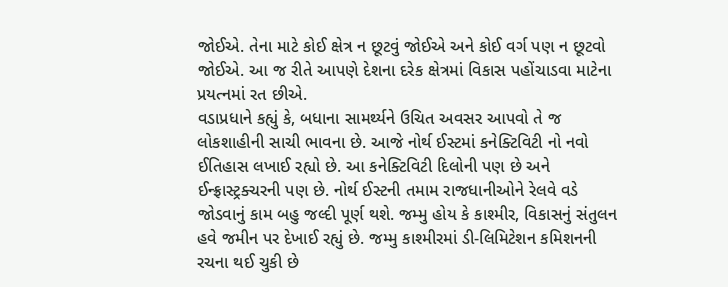જોઈએ. તેના માટે કોઈ ક્ષેત્ર ન છૂટવું જોઈએ અને કોઈ વર્ગ પણ ન છૂટવો જોઈએ. આ જ રીતે આપણે દેશના દરેક ક્ષેત્રમાં વિકાસ પહોંચાડવા માટેના પ્રયત્નમાં રત છીએ.
વડાપ્રધાને કહ્યું કે, બધાના સામર્થ્યને ઉચિત અવસર આપવો તે જ લોકશાહીની સાચી ભાવના છે. આજે નોર્થ ઈસ્ટમાં કનેક્ટિવિટી નો નવો ઈતિહાસ લખાઈ રહ્યો છે. આ કનેક્ટિવિટી દિલોની પણ છે અને ઈન્ફ્રાસ્ટ્રક્ચરની પણ છે. નોર્થ ઈસ્ટની તમામ રાજધાનીઓને રેલવે વડે જોડવાનું કામ બહુ જલ્દી પૂર્ણ થશે. જમ્મુ હોય કે કાશ્મીર, વિકાસનું સંતુલન હવે જમીન પર દેખાઈ રહ્યું છે. જમ્મુ કાશ્મીરમાં ડી-લિમિટેશન કમિશનની રચના થઈ ચુકી છે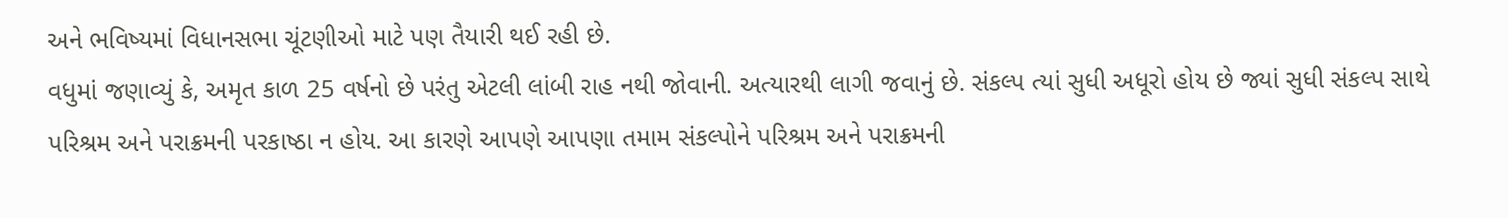અને ભવિષ્યમાં વિધાનસભા ચૂંટણીઓ માટે પણ તૈયારી થઈ રહી છે.
વધુમાં જણાવ્યું કે, અમૃત કાળ 25 વર્ષનો છે પરંતુ એટલી લાંબી રાહ નથી જોવાની. અત્યારથી લાગી જવાનું છે. સંકલ્પ ત્યાં સુધી અધૂરો હોય છે જ્યાં સુધી સંકલ્પ સાથે પરિશ્રમ અને પરાક્રમની પરકાષ્ઠા ન હોય. આ કારણે આપણે આપણા તમામ સંકલ્પોને પરિશ્રમ અને પરાક્રમની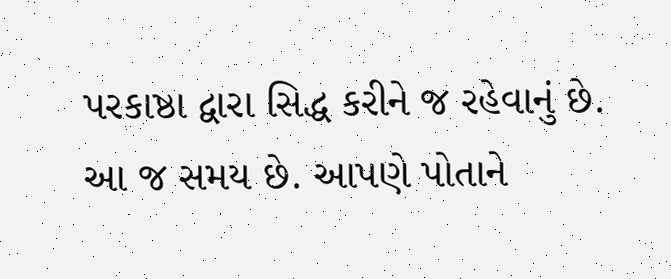પરકાષ્ઠા દ્વારા સિદ્ધ કરીને જ રહેવાનું છે. આ જ સમય છે. આપણે પોતાને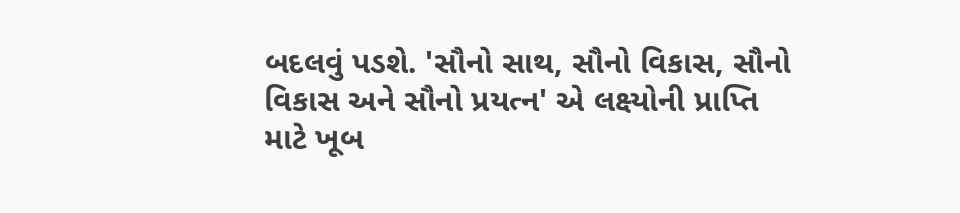બદલવું પડશે. 'સૌનો સાથ, સૌનો વિકાસ, સૌનો વિકાસ અને સૌનો પ્રયત્ન' એ લક્ષ્યોની પ્રાપ્તિ માટે ખૂબ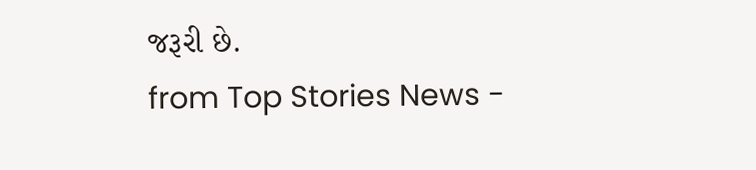જરૂરી છે.
from Top Stories News -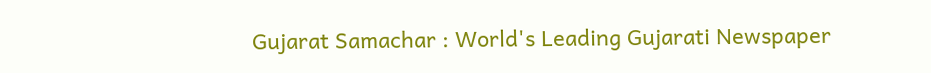Gujarat Samachar : World's Leading Gujarati Newspaper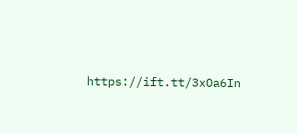https://ift.tt/3xOa6In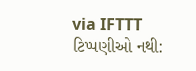via IFTTT
ટિપ્પણીઓ નથી: